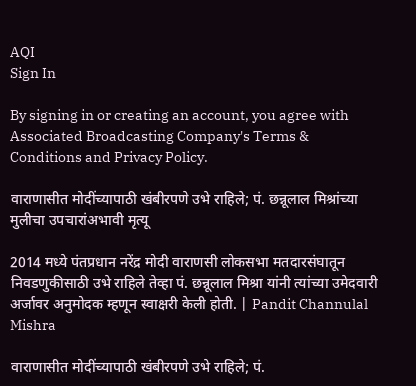AQI
Sign In

By signing in or creating an account, you agree with Associated Broadcasting Company's Terms & Conditions and Privacy Policy.

वाराणासीत मोदींच्यापाठी खंबीरपणे उभे राहिले; पं. छन्नूलाल मिश्रांच्या मुलीचा उपचारांअभावी मृत्यू

2014 मध्ये पंतप्रधान नरेंद्र मोदी वाराणसी लोकसभा मतदारसंघातून निवडणुकीसाठी उभे राहिले तेव्हा पं. छन्नूलाल मिश्रा यांनी त्यांच्या उमेदवारी अर्जावर अनुमोदक म्हणून स्वाक्षरी केली होती. | Pandit Channulal Mishra

वाराणासीत मोदींच्यापाठी खंबीरपणे उभे राहिले; पं.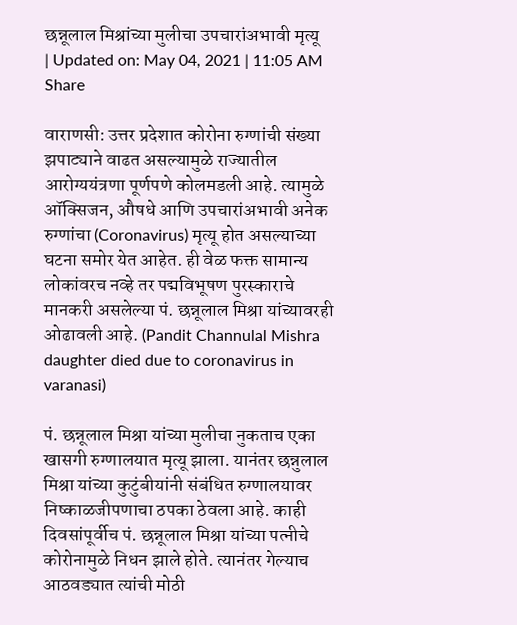छन्नूलाल मिश्रांच्या मुलीचा उपचारांअभावी मृत्यू
| Updated on: May 04, 2021 | 11:05 AM
Share

वाराणसी: उत्तर प्रदेशात कोरोना रुग्णांची संख्या झपाट्याने वाढत असल्यामुळे राज्यातील आरोग्ययंत्रणा पूर्णपणे कोलमडली आहे. त्यामुळे ऑक्सिजन, औषधे आणि उपचारांअभावी अनेक रुग्णांचा (Coronavirus) मृत्यू होत असल्याच्या घटना समोर येत आहेत. ही वेळ फक्त सामान्य लोकांवरच नव्हे तर पद्मविभूषण पुरस्काराचे मानकरी असलेल्या पं. छन्नूलाल मिश्रा यांच्यावरही ओढावली आहे. (Pandit Channulal Mishra daughter died due to coronavirus in varanasi)

पं. छन्नूलाल मिश्रा यांच्या मुलीचा नुकताच एका खासगी रुग्णालयात मृत्यू झाला. यानंतर छन्नुलाल मिश्रा यांच्या कुटुंबीयांनी संबंधित रुग्णालयावर निष्काळजीपणाचा ठपका ठेवला आहे. काही दिवसांपूर्वीच पं. छन्नूलाल मिश्रा यांच्या पत्नीचे कोरोनामुळे निधन झाले होते. त्यानंतर गेल्याच आठवड्यात त्यांची मोठी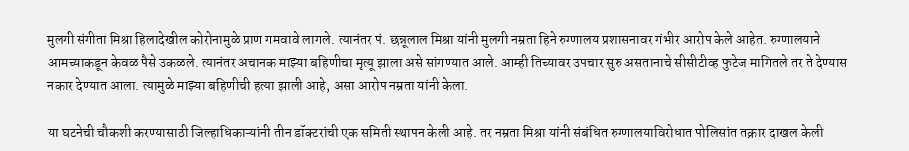मुलगी संगीता मिश्रा हिलादेखील कोरोनामुळे प्राण गमवावे लागले. त्यानंतर पं. छन्नूलाल मिश्रा यांनी मुलगी नम्रता हिने रुग्णालय प्रशासनावर गंभीर आरोप केले आहेत. रुग्णालयाने आमच्याकडून केवळ पैसे उकळले. त्यानंतर अचानक माझ्या बहिणीचा मृत्यू झाला असे सांगण्यात आले. आम्ही तिच्यावर उपचार सुरु असतानाचे सीसीटीव्ह फुटेज मागितले तर ते देण्यास नकार देण्यात आला. त्यामुळे माझ्या बहिणीची हत्या झाली आहे, असा आरोप नम्रता यांनी केला.

या घटनेची चौकशी करण्यासाठी जिल्हाधिकाऱ्यांनी तीन डॉक्टरांची एक समिती स्थापन केली आहे. तर नम्रता मिश्रा यांनी संबंधित रुग्णालयाविरोधात पोलिसांत तक्रार दाखल केली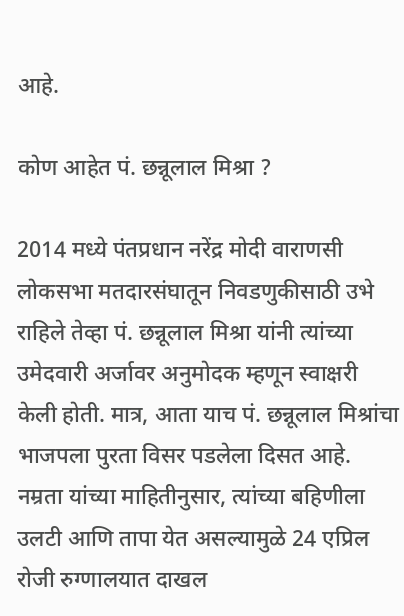आहे.

कोण आहेत पं. छन्नूलाल मिश्रा ?

2014 मध्ये पंतप्रधान नरेंद्र मोदी वाराणसी लोकसभा मतदारसंघातून निवडणुकीसाठी उभे राहिले तेव्हा पं. छन्नूलाल मिश्रा यांनी त्यांच्या उमेदवारी अर्जावर अनुमोदक म्हणून स्वाक्षरी केली होती. मात्र, आता याच पं. छन्नूलाल मिश्रांचा भाजपला पुरता विसर पडलेला दिसत आहे. नम्रता यांच्या माहितीनुसार, त्यांच्या बहिणीला उलटी आणि तापा येत असल्यामुळे 24 एप्रिल रोजी रुग्णालयात दाखल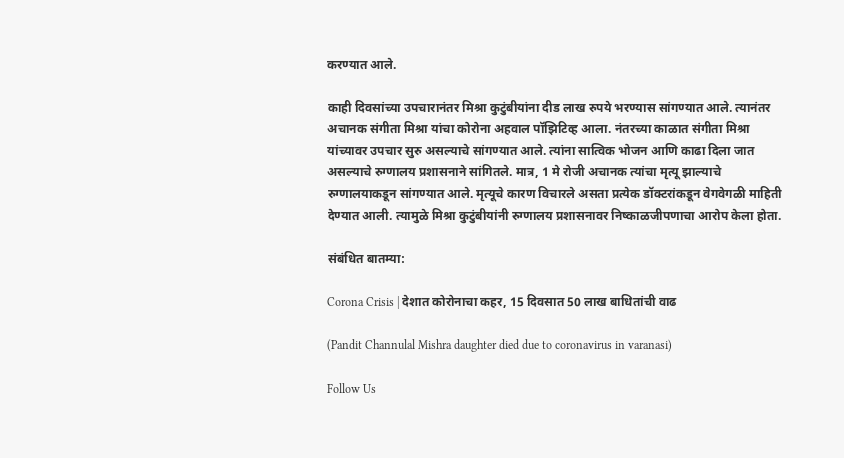करण्यात आले.

काही दिवसांच्या उपचारानंतर मिश्रा कुटुंबीयांना दीड लाख रुपये भरण्यास सांगण्यात आले. त्यानंतर अचानक संगीता मिश्रा यांचा कोरोना अहवाल पॉझिटिव्ह आला. नंतरच्या काळात संगीता मिश्रा यांच्यावर उपचार सुरु असल्याचे सांगण्यात आले. त्यांना सात्विक भोजन आणि काढा दिला जात असल्याचे रुग्णालय प्रशासनाने सांगितले. मात्र, 1 मे रोजी अचानक त्यांचा मृत्यू झाल्याचे रुग्णालयाकडून सांगण्यात आले. मृत्यूचे कारण विचारले असता प्रत्येक डॉक्टरांकडून वेगवेगळी माहिती देण्यात आली. त्यामुळे मिश्रा कुटुंबीयांनी रुग्णालय प्रशासनावर निष्काळजीपणाचा आरोप केला होता.

संबंधित बातम्या:

Corona Crisis | देशात कोरोनाचा कहर, 15 दिवसात 50 लाख बाधितांची वाढ

(Pandit Channulal Mishra daughter died due to coronavirus in varanasi)

Follow Us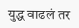युद्ध वाढलं तर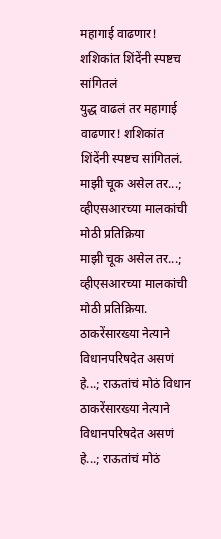महागाई वाढणार! शशिकांत शिंदेंनी स्पष्टच सांगितलं
युद्ध वाढलं तर महागाई वाढणार! शशिकांत शिंदेंनी स्पष्टच सांगितलं.
माझी चूक असेल तर...; व्हीएसआरच्या मालकांची मोठी प्रतिक्रिया
माझी चूक असेल तर...; व्हीएसआरच्या मालकांची मोठी प्रतिक्रिया.
ठाकरेंसारख्या नेत्याने विधानपरिषदेत असणं हे...; राऊतांचं मोठं विधान
ठाकरेंसारख्या नेत्याने विधानपरिषदेत असणं हे...; राऊतांचं मोठं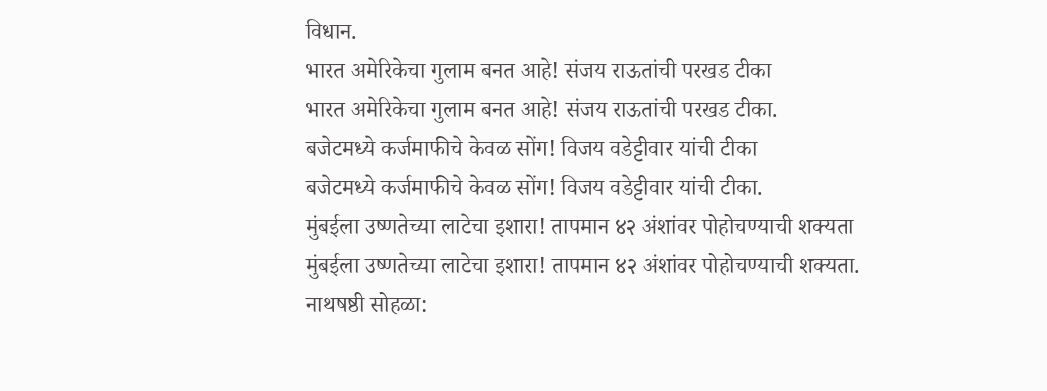विधान.
भारत अमेरिकेचा गुलाम बनत आहे! संजय राऊतांची परखड टीका
भारत अमेरिकेचा गुलाम बनत आहे! संजय राऊतांची परखड टीका.
बजेटमध्ये कर्जमाफीचे केवळ सोंग! विजय वडेट्टीवार यांची टीका
बजेटमध्ये कर्जमाफीचे केवळ सोंग! विजय वडेट्टीवार यांची टीका.
मुंबईला उष्णतेच्या लाटेचा इशारा! तापमान ४२ अंशांवर पोहोचण्याची शक्यता
मुंबईला उष्णतेच्या लाटेचा इशारा! तापमान ४२ अंशांवर पोहोचण्याची शक्यता.
नाथषष्ठी सोहळा: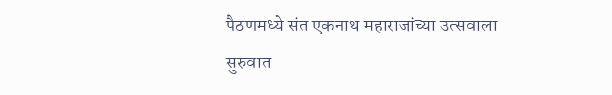पैठणमध्ये संत एकनाथ महाराजांच्या उत्सवाला सुरुवात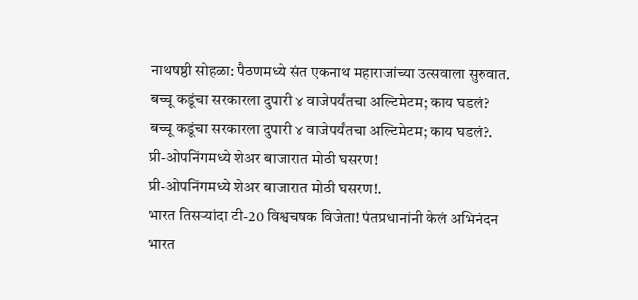नाथषष्ठी सोहळा: पैठणमध्ये संत एकनाथ महाराजांच्या उत्सवाला सुरुवात.
बच्चू कडूंचा सरकारला दुपारी ४ वाजेपर्यंतचा अल्टिमेटम; काय घडलं?
बच्चू कडूंचा सरकारला दुपारी ४ वाजेपर्यंतचा अल्टिमेटम; काय घडलं?.
प्री-ओपनिंगमध्ये शेअर बाजारात मोठी घसरण!
प्री-ओपनिंगमध्ये शेअर बाजारात मोठी घसरण!.
भारत तिसऱ्यांदा टी-20 विश्वचषक विजेता! पंतप्रधानांनी केलं अभिनंदन
भारत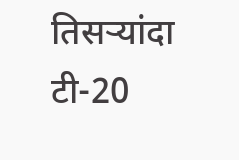तिसऱ्यांदा टी-20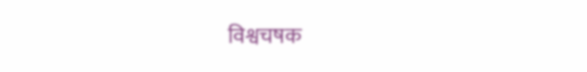विश्वचषक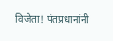विजेता! पंतप्रधानांनी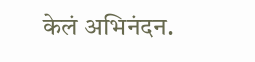केलं अभिनंदन.